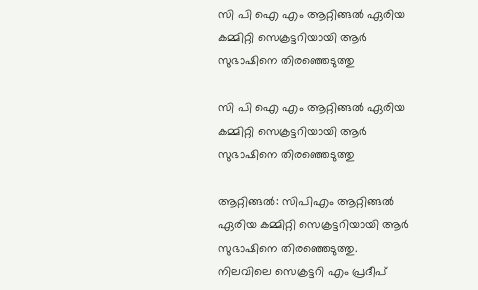സി പി ഐ എം ആറ്റിങ്ങൽ ഏരിയ കമ്മിറ്റി സെക്രട്ടറിയായി ആർ സുഭാഷിനെ തിരഞ്ഞെടുത്തു

സി പി ഐ എം ആറ്റിങ്ങൽ ഏരിയ കമ്മിറ്റി സെക്രട്ടറിയായി ആർ സുഭാഷിനെ തിരഞ്ഞെടുത്തു

ആറ്റിങ്ങൽ: സിപിഎം ആറ്റിങ്ങൽ ഏരിയ കമ്മിറ്റി സെക്രട്ടറിയായി ആര്‍ സുഭാഷിനെ തിരഞ്ഞെടുത്തു.
നിലവിലെ സെക്രട്ടറി എം പ്രദീപ്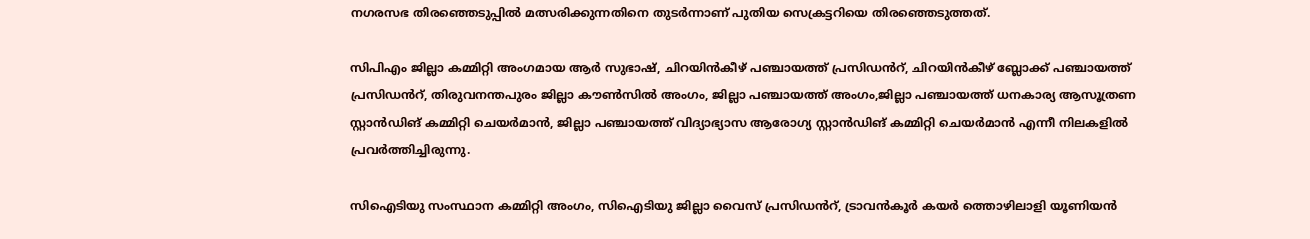നഗരസഭ തിരഞ്ഞെടുപ്പിൽ മത്സരിക്കുന്നതിനെ തുടർന്നാണ് പുതിയ സെക്രട്ടറിയെ തിരഞ്ഞെടുത്തത്.

സിപിഎം ജില്ലാ കമ്മിറ്റി അംഗമായ ആർ സുഭാഷ്, ചിറയിൻകീഴ് പഞ്ചായത്ത് പ്രസിഡൻറ്, ചിറയിൻകീഴ് ബ്ലോക്ക് പഞ്ചായത്ത് പ്രസിഡൻറ്, തിരുവനന്തപുരം ജില്ലാ കൗൺസിൽ അംഗം, ജില്ലാ പഞ്ചായത്ത് അംഗം,ജില്ലാ പഞ്ചായത്ത് ധനകാര്യ ആസൂത്രണ സ്റ്റാൻഡിങ് കമ്മിറ്റി ചെയർമാൻ, ജില്ലാ പഞ്ചായത്ത് വിദ്യാഭ്യാസ ആരോഗ്യ സ്റ്റാൻഡിങ് കമ്മിറ്റി ചെയർമാൻ എന്നീ നിലകളിൽ പ്രവർത്തിച്ചിരുന്നു.

സിഐടിയു സംസ്ഥാന കമ്മിറ്റി അംഗം, സിഐടിയു ജില്ലാ വൈസ് പ്രസിഡൻറ്, ട്രാവൻകൂർ കയർ ത്തൊഴിലാളി യൂണിയൻ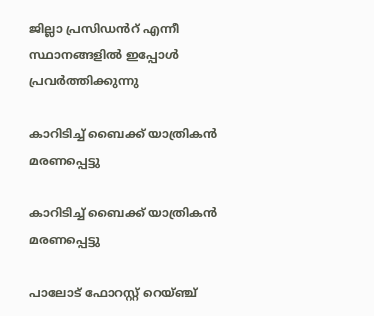ജില്ലാ പ്രസിഡൻറ് എന്നീ സ്ഥാനങ്ങളിൽ ഇപ്പോൾ പ്രവർത്തിക്കുന്നു

കാറിടിച്ച് ബൈക്ക് യാത്രികൻ മരണപ്പെട്ടു

കാറിടിച്ച് ബൈക്ക് യാത്രികൻ മരണപ്പെട്ടു

പാലോട് ഫോറസ്റ്റ് റെയ്‌ഞ്ച്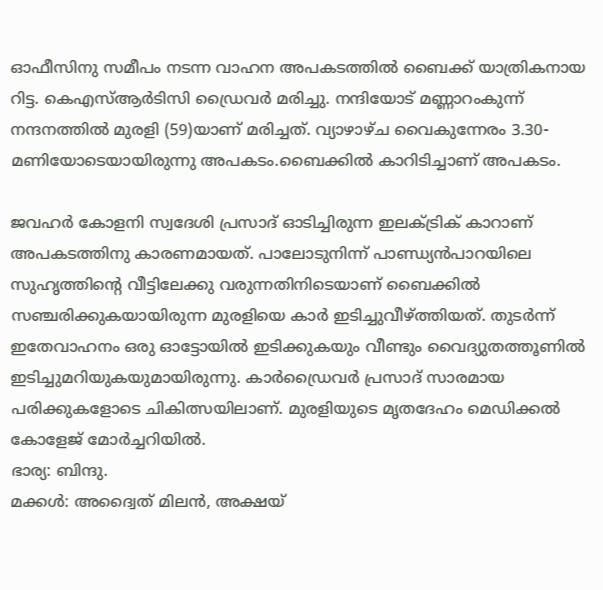ഓഫീസിനു സമീപം നടന്ന വാഹന അപകടത്തിൽ ബൈക്ക് യാത്രികനായ റിട്ട. കെഎസ്ആർടിസി ഡ്രൈവർ മരിച്ചു. നന്ദിയോട് മണ്ണാറംകുന്ന് നന്ദനത്തിൽ മുരളി (59)യാണ് മരിച്ചത്. വ്യാഴാഴ്ച വൈകുന്നേരം 3.30-മണിയോടെയായിരുന്നു അപകടം.ബൈക്കിൽ കാറിടിച്ചാണ് അപകടം.

ജവഹർ കോളനി സ്വദേശി പ്രസാദ് ഓടിച്ചിരുന്ന ഇലക്ട്രിക് കാറാണ് അപകടത്തിനു കാരണമായത്. പാലോടുനിന്ന്‌ പാണ്ഡ്യൻപാറയിലെ സുഹൃത്തിന്റെ വീട്ടിലേക്കു വരുന്നതിനിടെയാണ് ബൈക്കിൽ സഞ്ചരിക്കുകയായിരുന്ന മുരളിയെ കാർ ഇടിച്ചുവീഴ്ത്തിയത്. തുടർന്ന് ഇതേവാഹനം ഒരു ഓട്ടോയിൽ ഇടിക്കുകയും വീണ്ടും വൈദ്യുതത്തൂണിൽ ഇടിച്ചുമറിയുകയുമായിരുന്നു. കാർഡ്രൈവർ പ്രസാദ് സാരമായ പരിക്കുകളോടെ ചികിത്സയിലാണ്. മുരളിയുടെ മൃതദേഹം മെഡിക്കൽ കോളേജ് മോർച്ചറിയിൽ.
ഭാര്യ: ബിന്ദു.
മക്കൾ: അദ്വൈത് മിലൻ, അക്ഷയ്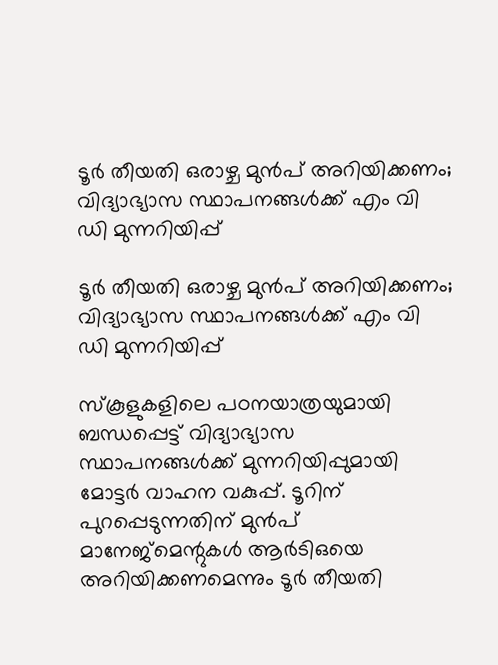ടൂർ തീയതി ഒരാഴ്ച മുൻപ് അറിയിക്കണം; വിദ്യാഭ്യാസ സ്ഥാപനങ്ങൾക്ക് എം വി ഡി മുന്നറിയിപ്പ്

ടൂർ തീയതി ഒരാഴ്ച മുൻപ് അറിയിക്കണം; വിദ്യാഭ്യാസ സ്ഥാപനങ്ങൾക്ക് എം വി ഡി മുന്നറിയിപ്പ്

സ്കൂളുകളിലെ പഠനയാത്രയുമായി ബന്ധപ്പെട്ട് വിദ്യാഭ്യാസ സ്ഥാപനങ്ങൾക്ക് മുന്നറിയിപ്പുമായി മോട്ടർ‌ വാഹന വകുപ്പ്. ടൂറിന് പുറപ്പെടുന്നതിന് മുൻപ് മാനേജ്‌മെന്റുകൾ ആർടിഒയെ അറിയിക്കണമെന്നും ടൂർ തീയതി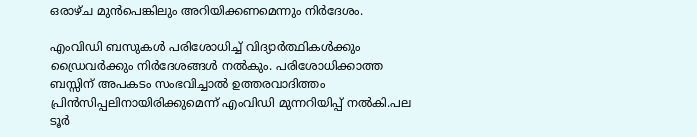ഒരാഴ്ച മുൻപെങ്കിലും അറിയിക്കണമെന്നും നിർദേശം.

എംവിഡി ബസുകൾ പരിശോധിച്ച് വിദ്യാർത്ഥികൾക്കും ഡ്രൈവർക്കും നിർദേശങ്ങൾ നൽകും. പരിശോധിക്കാത്ത ബസ്സിന് അപകടം സംഭവിച്ചാൽ ഉത്തരവാദിത്തം പ്രിൻസിപ്പലിനായിരിക്കുമെന്ന് എംവിഡി മുന്നറിയിപ്പ് നൽകി.പല ടൂർ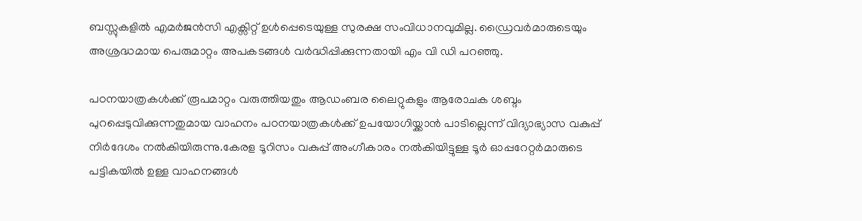ബസ്സുകളിൽ എമർജൻസി എക്സിറ്റ് ഉൾപ്പെടെയുള്ള സുരക്ഷ സംവിധാനവുമില്ല. ഡ്രൈവർമാരുടെയും അശ്രദ്ധമായ പെരുമാറ്റം അപകടങ്ങൾ വർദ്ധിപ്പിക്കുന്നതായി എം വി ഡി പറഞ്ഞു.

പഠനയാത്രകൾക്ക് രൂപമാറ്റം വരുത്തിയതും ആഡംബര ലൈറ്റുകളും ആരോചക ശബ്ദം പുറപ്പെടുവിക്കുന്നതുമായ വാഹനം പഠനയാത്രകൾക്ക് ഉപയോഗിയ്ക്കാൻ പാടില്ലെന്ന് വിദ്യാഭ്യാസ വകുപ്പ് നിർദേശം നൽകിയിരുന്നു.കേരള ടൂറിസം വകുപ്പ് അംഗീകാരം നൽകിയിട്ടുള്ള ടൂർ ഓപ്പറേറ്റർമാരുടെ പട്ടികയിൽ ഉള്ള വാഹനങ്ങൾ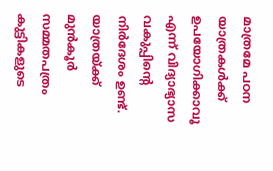മാത്രമേ പഠന യാത്രകൾക്ക് ഉപയോഗിക്കാവൂ എന്ന് വിദ്യാഭ്യാസ വകുപ്പിന്റെ നിർദേശം ഉണ്ട്. യാത്രയ്ക്ക് മുൻ‌കൂർ സമ്മതപത്രം കുട്ടികളുടെ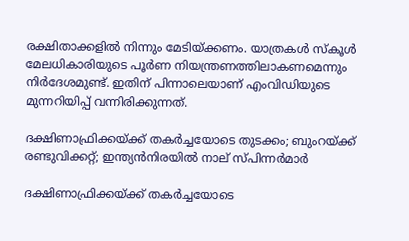രക്ഷിതാക്കളിൽ നിന്നും മേടിയ്ക്കണം. യാത്രകൾ സ്കൂൾ മേലധികാരിയുടെ പൂർണ നിയന്ത്രണത്തിലാകണമെന്നും നിർദേശമുണ്ട്. ഇതിന് പിന്നാലെയാണ് എംവിഡിയുടെ മുന്നറിയിപ്പ് വന്നിരിക്കുന്നത്.

ദക്ഷിണാഫ്രിക്കയ്ക്ക് തകര്‍ച്ചയോടെ തുടക്കം; ബുംറയ്ക്ക് രണ്ടുവിക്കറ്റ്; ഇന്ത്യന്‍നിരയില്‍ നാല് സ്പിന്നര്‍മാര്‍

ദക്ഷിണാഫ്രിക്കയ്ക്ക് തകര്‍ച്ചയോടെ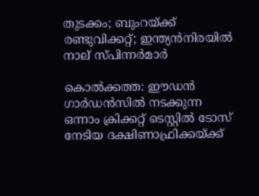തുടക്കം; ബുംറയ്ക്ക് രണ്ടുവിക്കറ്റ്; ഇന്ത്യന്‍നിരയില്‍ നാല് സ്പിന്നര്‍മാര്‍

കൊല്‍ക്കത്ത: ഈഡന്‍ ഗാര്‍ഡന്‍സില്‍ നടക്കുന്ന ഒന്നാം ക്രിക്കറ്റ് ടെസ്റ്റില്‍ ടോസ് നേടിയ ദക്ഷിണാഫ്രിക്കയ്ക്ക്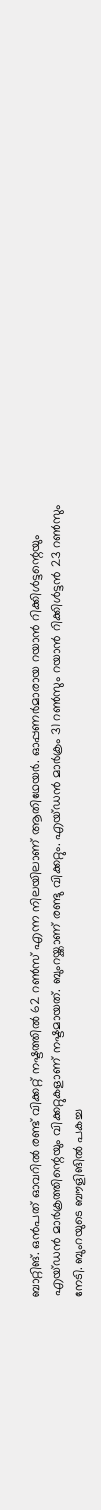ബാറ്റിങ്. ഒന്‍പത് ഓവറില്‍ രണ്ട് വിക്കറ്റ് നഷ്ടത്തില്‍ 62 റണ്‍സ് എന്ന നിലയിലാണ് ആതിഥേയര്‍. ഓപ്പണര്‍മാരായ റയാന്‍ റിക്കിള്‍ട്ടന്റെയും എയ്ഡന്‍ മാര്‍ക്രത്തിന്റെയും വിക്കറ്റുകളാണ് നഷ്ടമായത്. ബുംറയ്ക്കാണ് രണ്ടു വിക്കറ്റും. എയ്ഡന്‍ മാര്‍ക്രം 31 റണ്‍സും റയാന്‍ റിക്കിള്‍ട്ടന്‍ 23 റണ്‍സും നേടി. ബുംറയുടെ ബൗളിങില്‍ പകച്ച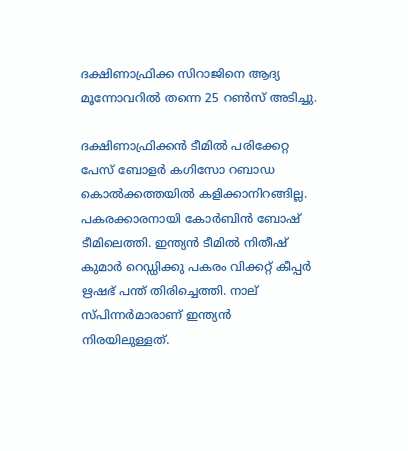ദക്ഷിണാഫ്രിക്ക സിറാജിനെ ആദ്യ മൂന്നോവറില്‍ തന്നെ 25 റണ്‍സ് അടിച്ചു.

ദക്ഷിണാഫ്രിക്കന്‍ ടീമില്‍ പരിക്കേറ്റ പേസ് ബോളര്‍ കഗിസോ റബാഡ കൊല്‍ക്കത്തയില്‍ കളിക്കാനിറങ്ങില്ല. പകരക്കാരനായി കോര്‍ബിന്‍ ബോഷ് ടീമിലെത്തി. ഇന്ത്യന്‍ ടീമില്‍ നിതീഷ് കുമാര്‍ റെഡ്ഡിക്കു പകരം വിക്കറ്റ് കീപ്പര്‍ ഋഷഭ് പന്ത് തിരിച്ചെത്തി. നാല് സ്പിന്നര്‍മാരാണ് ഇന്ത്യന്‍ നിരയിലുള്ളത്.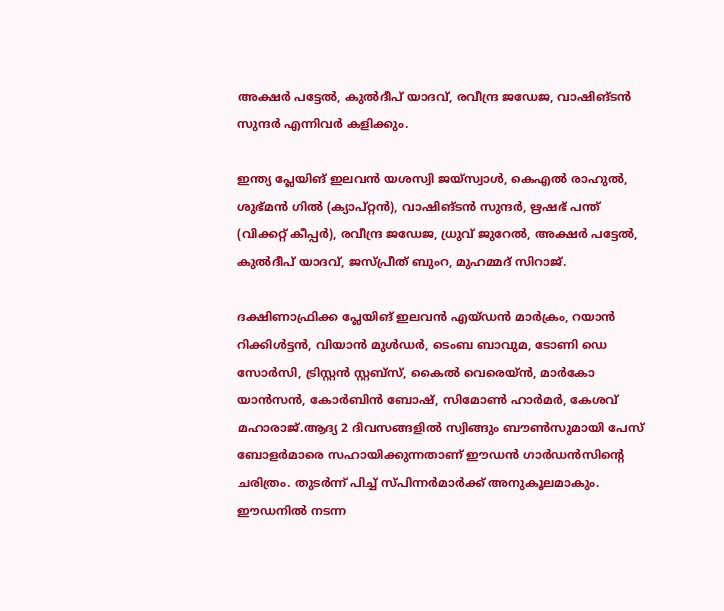അക്ഷര്‍ പട്ടേല്‍, കുല്‍ദീപ് യാദവ്, രവീന്ദ്ര ജഡേജ, വാഷിങ്ടന്‍ സുന്ദര്‍ എന്നിവര്‍ കളിക്കും.

ഇന്ത്യ പ്ലേയിങ് ഇലവന്‍ യശസ്വി ജയ്‌സ്വാള്‍, കെഎല്‍ രാഹുല്‍, ശുഭ്മന്‍ ഗില്‍ (ക്യാപ്റ്റന്‍), വാഷിങ്ടന്‍ സുന്ദര്‍, ഋഷഭ് പന്ത് (വിക്കറ്റ് കീപ്പര്‍), രവീന്ദ്ര ജഡേജ, ധ്രുവ് ജുറേല്‍, അക്ഷര്‍ പട്ടേല്‍, കുല്‍ദീപ് യാദവ്, ജസ്പ്രീത് ബുംറ, മുഹമ്മദ് സിറാജ്.

ദക്ഷിണാഫ്രിക്ക പ്ലേയിങ് ഇലവന്‍ എയ്ഡന്‍ മാര്‍ക്രം, റയാന്‍ റിക്കിള്‍ട്ടന്‍, വിയാന്‍ മുള്‍ഡര്‍, ടെംബ ബാവുമ, ടോണി ഡെ സോര്‍സി, ട്രിസ്റ്റന്‍ സ്റ്റബ്‌സ്, കൈല്‍ വെരെയ്ന്‍, മാര്‍കോ യാന്‍സന്‍, കോര്‍ബിന്‍ ബോഷ്, സിമോണ്‍ ഹാര്‍മര്‍, കേശവ് മഹാരാജ്.ആദ്യ 2 ദിവസങ്ങളില്‍ സ്വിങ്ങും ബൗണ്‍സുമായി പേസ് ബോളര്‍മാരെ സഹായിക്കുന്നതാണ് ഈഡന്‍ ഗാര്‍ഡന്‍സിന്റെ ചരിത്രം. തുടര്‍ന്ന് പിച്ച് സ്പിന്നര്‍മാര്‍ക്ക് അനുകൂലമാകും. ഈഡനില്‍ നടന്ന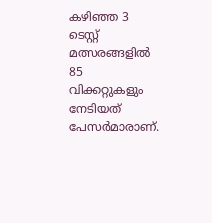കഴിഞ്ഞ 3 ടെസ്റ്റ് മത്സരങ്ങളില്‍ 85 വിക്കറ്റുകളും നേടിയത് പേസര്‍മാരാണ്.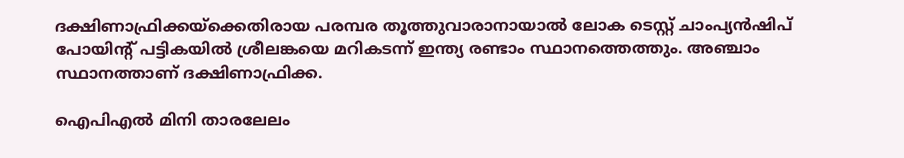ദക്ഷിണാഫ്രിക്കയ്‌ക്കെതിരായ പരമ്പര തൂത്തുവാരാനായാല്‍ ലോക ടെസ്റ്റ് ചാംപ്യന്‍ഷിപ് പോയിന്റ് പട്ടികയില്‍ ശ്രീലങ്കയെ മറികടന്ന് ഇന്ത്യ രണ്ടാം സ്ഥാനത്തെത്തും. അഞ്ചാം സ്ഥാനത്താണ് ദക്ഷിണാഫ്രിക്ക.

ഐപിഎല്‍ മിനി താരലേലം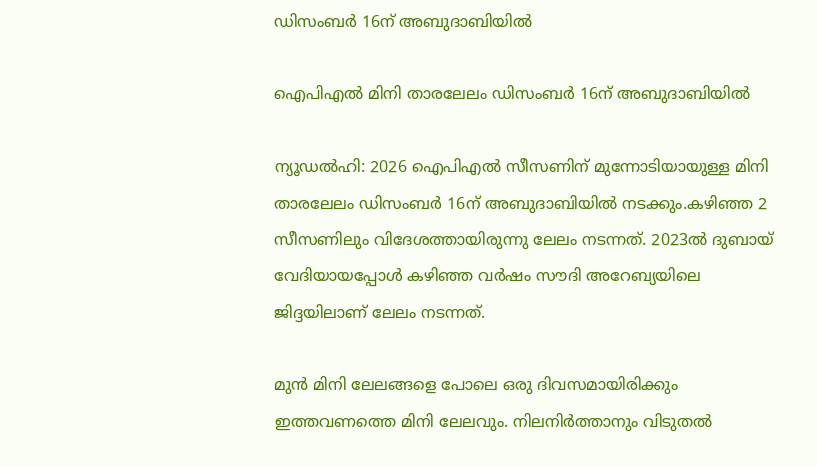ഡിസംബര്‍ 16ന് അബുദാബിയില്‍

ഐപിഎല്‍ മിനി താരലേലം ഡിസംബര്‍ 16ന് അബുദാബിയില്‍

ന്യൂഡല്‍ഹി: 2026 ഐപിഎല്‍ സീസണിന് മുന്നോടിയായുള്ള മിനി താരലേലം ഡിസംബര്‍ 16ന് അബുദാബിയില്‍ നടക്കും.കഴിഞ്ഞ 2 സീസണിലും വിദേശത്തായിരുന്നു ലേലം നടന്നത്. 2023ല്‍ ദുബായ് വേദിയായപ്പോള്‍ കഴിഞ്ഞ വര്‍ഷം സൗദി അറേബ്യയിലെ ജിദ്ദയിലാണ് ലേലം നടന്നത്.

മുന്‍ മിനി ലേലങ്ങളെ പോലെ ഒരു ദിവസമായിരിക്കും ഇത്തവണത്തെ മിനി ലേലവും. നിലനിര്‍ത്താനും വിടുതല്‍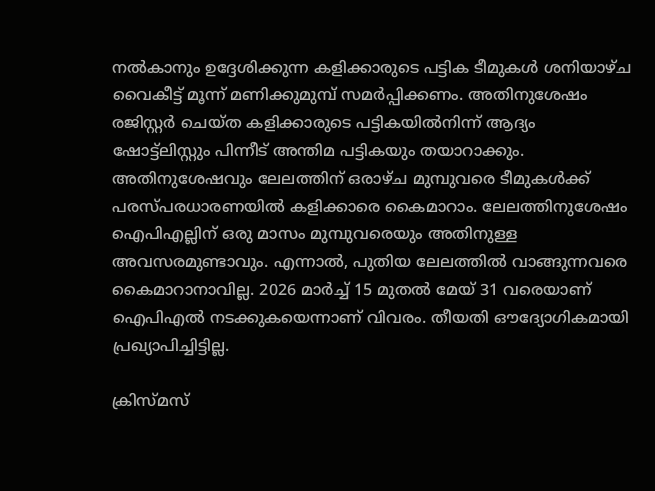നല്‍കാനും ഉദ്ദേശിക്കുന്ന കളിക്കാരുടെ പട്ടിക ടീമുകള്‍ ശനിയാഴ്ച വൈകീട്ട് മൂന്ന് മണിക്കുമുമ്പ് സമര്‍പ്പിക്കണം. അതിനുശേഷം രജിസ്റ്റര്‍ ചെയ്ത കളിക്കാരുടെ പട്ടികയില്‍നിന്ന് ആദ്യം ഷോട്ട്‌ലിസ്റ്റും പിന്നീട് അന്തിമ പട്ടികയും തയാറാക്കും. അതിനുശേഷവും ലേലത്തിന് ഒരാഴ്ച മുമ്പുവരെ ടീമുകള്‍ക്ക് പരസ്പരധാരണയില്‍ കളിക്കാരെ കൈമാറാം. ലേലത്തിനുശേഷം ഐപിഎല്ലിന് ഒരു മാസം മുമ്പുവരെയും അതിനുള്ള അവസരമുണ്ടാവും. എന്നാല്‍, പുതിയ ലേലത്തില്‍ വാങ്ങുന്നവരെ കൈമാറാനാവില്ല. 2026 മാര്‍ച്ച് 15 മുതല്‍ മേയ് 31 വരെയാണ് ഐപിഎല്‍ നടക്കുകയെന്നാണ് വിവരം. തീയതി ഔദ്യോഗികമായി പ്രഖ്യാപിച്ചിട്ടില്ല.

ക്രിസ്മസ്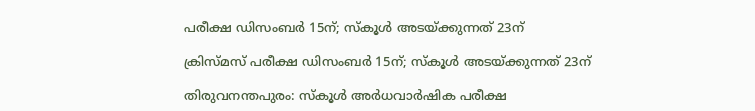പരീക്ഷ ഡിസംബര്‍ 15ന്; സ്‌കൂള്‍ അടയ്ക്കുന്നത് 23ന്

ക്രിസ്മസ് പരീക്ഷ ഡിസംബര്‍ 15ന്; സ്‌കൂള്‍ അടയ്ക്കുന്നത് 23ന്

തിരുവനന്തപുരം: സ്‌കൂള്‍ അര്‍ധവാര്‍ഷിക പരീക്ഷ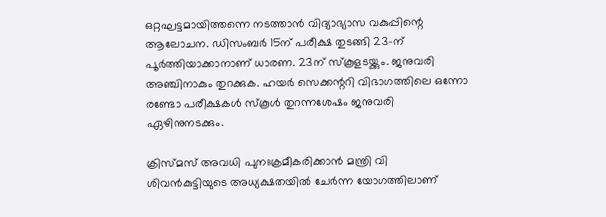ഒറ്റഘട്ടമായിത്തന്നെ നടത്താന്‍ വിദ്യാഭ്യാസ വകുപ്പിന്റെ ആലോചന. ഡിസംബര്‍ 15ന് പരീക്ഷ തുടങ്ങി 23-ന് പൂര്‍ത്തിയാക്കാനാണ് ധാരണ. 23ന് സ്‌കൂളടയ്ക്കും. ജനുവരി അഞ്ചിനാകും തുറക്കുക. ഹയര്‍ സെക്കന്ററി വിഭാഗത്തിലെ ഒന്നോ രണ്ടോ പരീക്ഷകള്‍ സ്‌കൂള്‍ തുറന്നശേഷം ജനുവരി ഏഴിനുനടക്കും.

ക്രിസ്മസ് അവധി പുനഃക്രമീകരിക്കാന്‍ മന്ത്രി വി ശിവന്‍കുട്ടിയുടെ അധ്യക്ഷതയില്‍ ചേര്‍ന്ന യോഗത്തിലാണ്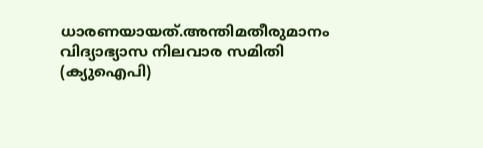ധാരണയായത്.അന്തിമതീരുമാനം വിദ്യാഭ്യാസ നിലവാര സമിതി (ക്യുഐപി)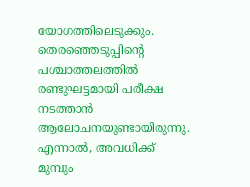യോഗത്തിലെടുക്കും. തെരഞ്ഞെടുപ്പിന്റെ പശ്ചാത്തലത്തില്‍ രണ്ടുഘട്ടമായി പരീക്ഷ നടത്താന്‍ ആലോചനയുണ്ടായിരുന്നു. എന്നാല്‍, അവധിക്ക് മുമ്പും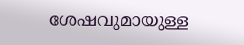ശേഷവുമായുള്ള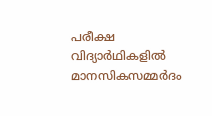പരീക്ഷ വിദ്യാര്‍ഥികളില്‍ മാനസികസമ്മര്‍ദം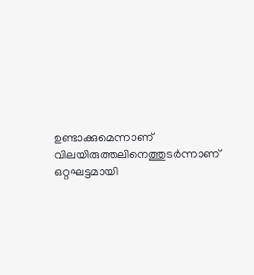ഉണ്ടാക്കുമെന്നാണ് വിലയിരുത്തലിനെത്തുടര്‍ന്നാണ് ഒറ്റഘട്ടമായി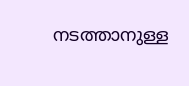നടത്താനുള്ള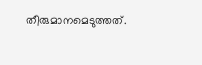തീരുമാനമെടുത്തത്.